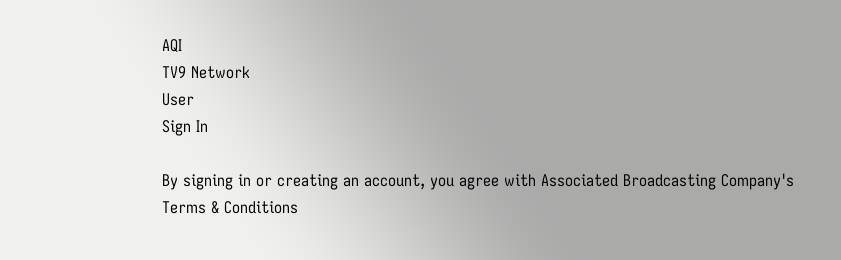AQI
TV9 Network
User
Sign In

By signing in or creating an account, you agree with Associated Broadcasting Company's Terms & Conditions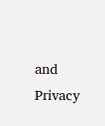and Privacy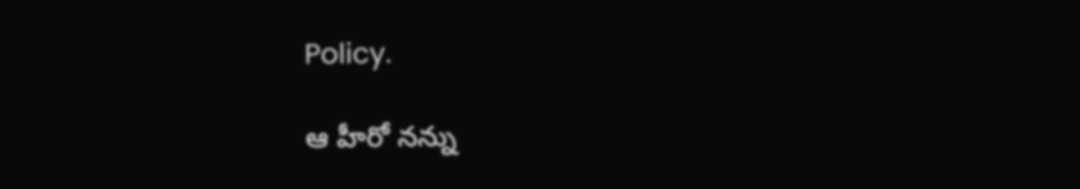Policy.

ఆ హీరో నన్ను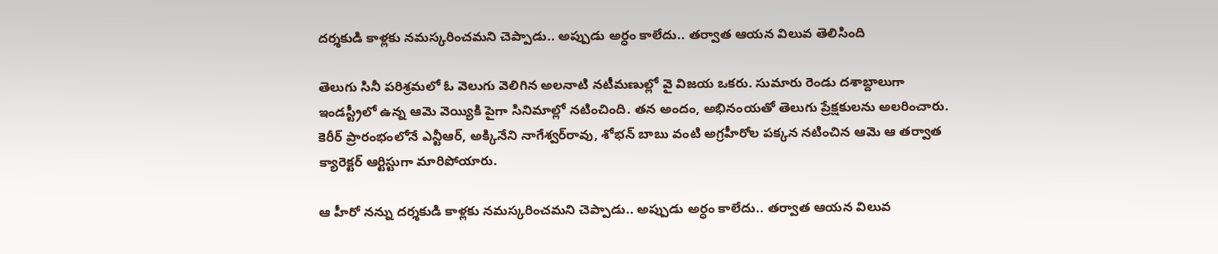దర్శకుడి కాళ్లకు నమస్కరించమని చెప్పాడు.. అప్పుడు అర్ధం కాలేదు.. తర్వాత ఆయన విలువ తెలిసింది

తెలుగు సినీ పరిశ్రమలో ఓ వెలుగు వెలిగిన అలనాటి నటీమణుల్లో వై విజయ ఒకరు. సుమారు రెండు దశాబ్దాలుగా ఇండస్ట్రీలో ఉన్న ఆమె వెయ్యికి పైగా సినిమాల్లో నటించింది. తన అందం, అభినంయతో తెలుగు ప్రేక్షకులను అలరించారు. కెరీర్ ప్రారంభంలోనే ఎన్టీఆర్, అక్కినేని నాగేశ్వర్‌రావు, శోభన్ బాబు వంటి అగ్రహీరోల పక్కన నటించిన ఆమె ఆ తర్వాత క్యారెక్టర్ ఆర్టిస్టుగా మారిపోయారు.

ఆ హీరో నన్ను దర్శకుడి కాళ్లకు నమస్కరించమని చెప్పాడు.. అప్పుడు అర్ధం కాలేదు.. తర్వాత ఆయన విలువ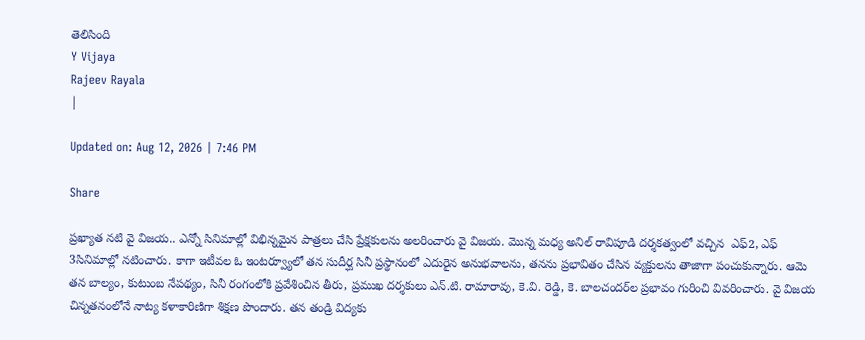తెలిసింది
Y Vijaya
Rajeev Rayala
|

Updated on: Aug 12, 2026 | 7:46 PM

Share

ప్రఖ్యాత నటి వై విజయ.. ఎన్నో సినిమాల్లో విభిన్నమైన పాత్రలు చేసి ప్రేక్షకులను అలరించారు వై విజయ. మొన్న మధ్య అనిల్ రావిపూడి దర్శకత్వంలో వచ్చిన  ఎఫ్2, ఎఫ్ 3సినిమాల్లో నటించారు. కాగా ఇటీవల ఓ ఇంటర్వ్యూలో తన సుదీర్ఘ సినీ ప్రస్థానంలో ఎదురైన అనుభవాలను, తనను ప్రభావితం చేసిన వ్యక్తులను తాజాగా పంచుకున్నారు. ఆమె తన బాల్యం, కుటుంబ నేపథ్యం, సినీ రంగంలోకి ప్రవేశించిన తీరు, ప్రముఖ దర్శకులు ఎన్.టి. రామారావు, కె.వి. రెడ్డి, కె. బాలచందర్‌ల ప్రభావం గురించి వివరించారు. వై విజయ చిన్నతనంలోనే నాట్య కళాకారిణిగా శిక్షణ పొందారు. తన తండ్రి విద్యకు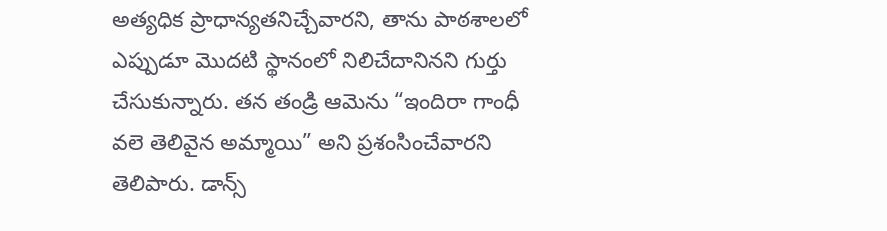అత్యధిక ప్రాధాన్యతనిచ్చేవారని, తాను పాఠశాలలో ఎప్పుడూ మొదటి స్థానంలో నిలిచేదానినని గుర్తు చేసుకున్నారు. తన తండ్రి ఆమెను “ఇందిరా గాంధీ వలె తెలివైన అమ్మాయి” అని ప్రశంసించేవారని తెలిపారు. డాన్స్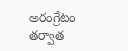అరంగ్రేటం తర్వాత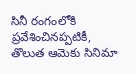సినీ రంగంలోకి ప్రవేశించినప్పటికీ, తొలుత ఆమెకు సినిమా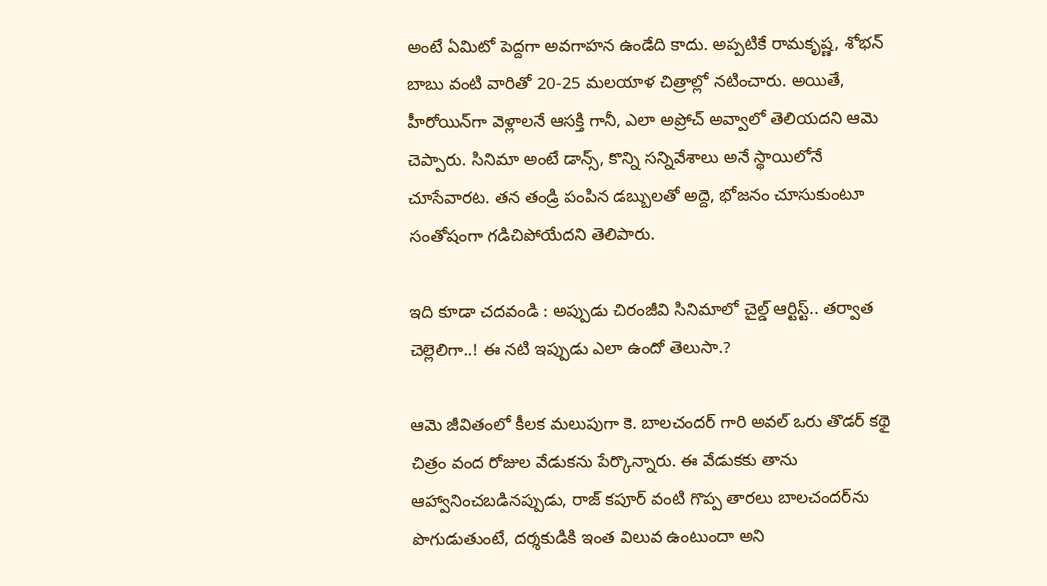అంటే ఏమిటో పెద్దగా అవగాహన ఉండేది కాదు. అప్పటికే రామకృష్ణ, శోభన్ బాబు వంటి వారితో 20-25 మలయాళ చిత్రాల్లో నటించారు. అయితే, హీరోయిన్‌గా వెళ్లాలనే ఆసక్తి గానీ, ఎలా అప్రోచ్ అవ్వాలో తెలియదని ఆమె చెప్పారు. సినిమా అంటే డాన్స్, కొన్ని సన్నివేశాలు అనే స్థాయిలోనే చూసేవారట. తన తండ్రి పంపిన డబ్బులతో అద్దె, భోజనం చూసుకుంటూ సంతోషంగా గడిచిపోయేదని తెలిపారు.

ఇది కూడా చదవండి : అప్పుడు చిరంజీవి సినిమాలో చైల్డ్ ఆర్టిస్ట్.. తర్వాత చెల్లెలిగా..! ఈ నటి ఇప్పుడు ఎలా ఉందో తెలుసా.?

ఆమె జీవితంలో కీలక మలుపుగా కె. బాలచందర్ గారి అవల్ ఒరు తొడర్ కథై చిత్రం వంద రోజుల వేడుకను పేర్కొన్నారు. ఈ వేడుకకు తాను ఆహ్వానించబడినప్పుడు, రాజ్ కపూర్ వంటి గొప్ప తారలు బాలచందర్‌ను పొగుడుతుంటే, దర్శకుడికి ఇంత విలువ ఉంటుందా అని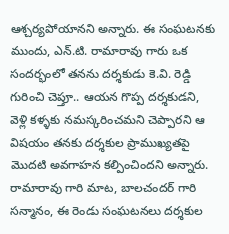ఆశ్చర్యపోయానని అన్నారు. ఈ సంఘటనకు ముందు, ఎన్.టి. రామారావు గారు ఒక సందర్భంలో తనను దర్శకుడు కె.వి. రెడ్డి గురించి చెప్తూ.. ఆయన గొప్ప దర్శకుడని, వెళ్లి కళ్ళకు నమస్కరించమని చెప్పారని ఆ విషయం తనకు దర్శకుల ప్రాముఖ్యతపై మొదటి అవగాహన కల్పించిందని అన్నారు. రామారావు గారి మాట, బాలచందర్ గారి సన్మానం, ఈ రెండు సంఘటనలు దర్శకుల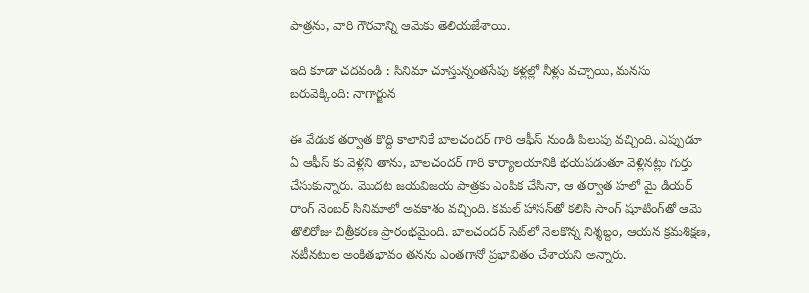పాత్రను, వారి గౌరవాన్ని ఆమెకు తెలియజేశాయి.

ఇది కూడా చదవండి : సినిమా చూస్తున్నంతసేపు కళ్లల్లో నీళ్లు వచ్చాయి, మనసు బరువెక్కింది: నాగార్జున

ఈ వేడుక తర్వాత కొద్ది కాలానికే బాలచందర్ గారి ఆఫీస్ నుండి పిలుపు వచ్చింది. ఎప్పుడూ ఏ ఆఫీస్ కు వెళ్లని తాను, బాలచందర్ గారి కార్యాలయానికి భయపడుతూ వెళ్లినట్లు గుర్తు చేసుకున్నారు. మొదట జయవిజయ పాత్రకు ఎంపిక చేసినా, ఆ తర్వాత హలో మై డియర్ రాంగ్ నెంబర్ సినిమాలో అవకాశం వచ్చింది. కమల్ హాసన్‌తో కలిసి సాంగ్ షూటింగ్‌తో ఆమె తొలిరోజు చిత్రీకరణ ప్రారంభమైంది. బాలచందర్ సెట్‌లో నెలకొన్న నిశ్శబ్దం, ఆయన క్రమశిక్షణ, నటీనటుల అంకితభావం తనను ఎంతగానో ప్రభావితం చేశాయని అన్నారు.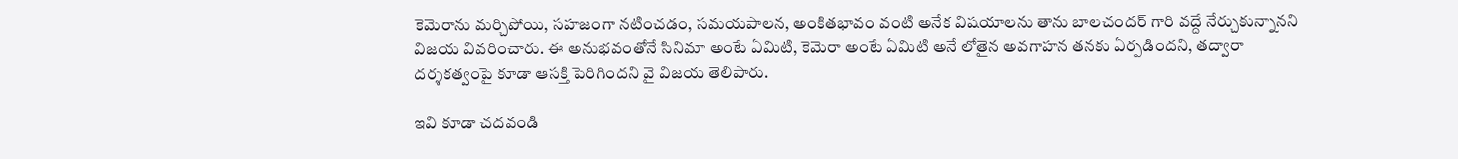కెమెరాను మర్చిపోయి, సహజంగా నటించడం, సమయపాలన, అంకితభావం వంటి అనేక విషయాలను తాను బాలచందర్ గారి వద్దే నేర్చుకున్నానని విజయ వివరించారు. ఈ అనుభవంతోనే సినిమా అంటే ఏమిటి, కెమెరా అంటే ఏమిటి అనే లోతైన అవగాహన తనకు ఏర్పడిందని, తద్వారా దర్శకత్వంపై కూడా ఆసక్తి పెరిగిందని వై విజయ తెలిపారు.

ఇవి కూడా చదవండి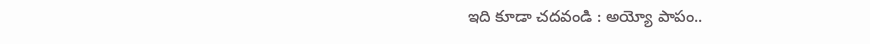ఇది కూడా చదవండి : అయ్యో పాపం..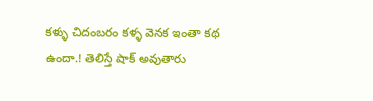కళ్ళు చిదంబరం కళ్ళ వెనక ఇంతా కథ ఉందా.! తెలిస్తే షాక్ అవుతారు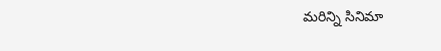మరిన్ని సినిమా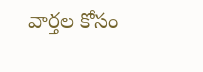వార్తల కోసం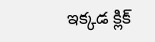ఇక్కడ క్లిక్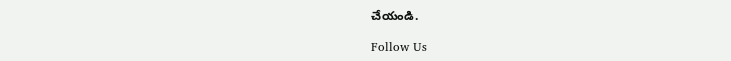చేయండి.

Follow Us